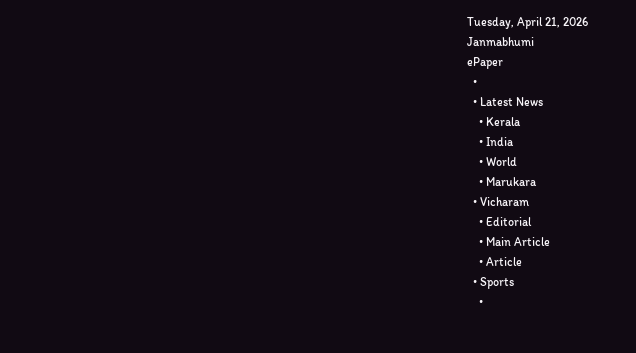Tuesday, April 21, 2026
Janmabhumi
ePaper
  •
  • Latest News
    • Kerala
    • India
    • World
    • Marukara
  • Vicharam
    • Editorial
    • Main Article
    • Article
  • Sports
    •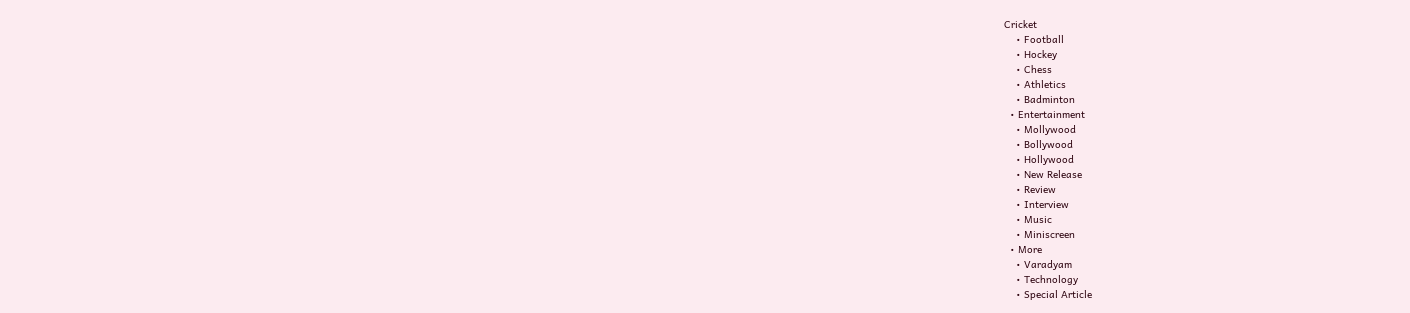Cricket
    • Football
    • Hockey
    • Chess
    • Athletics
    • Badminton
  • Entertainment
    • Mollywood
    • Bollywood
    • Hollywood
    • New Release
    • Review
    • Interview
    • Music
    • Miniscreen
  • More
    • Varadyam
    • Technology
    • Special Article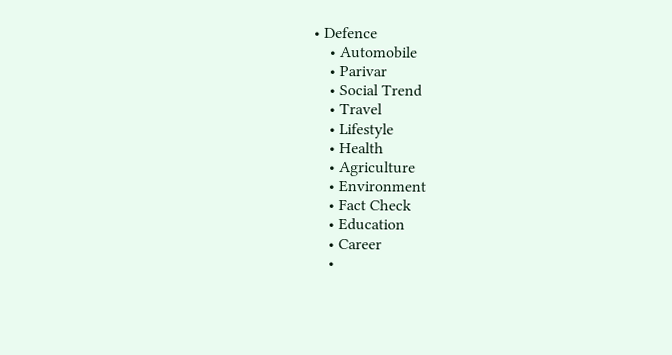• Defence
    • Automobile
    • Parivar
    • Social Trend
    • Travel
    • Lifestyle
    • Health
    • Agriculture
    • Environment
    • Fact Check
    • Education
    • Career
    •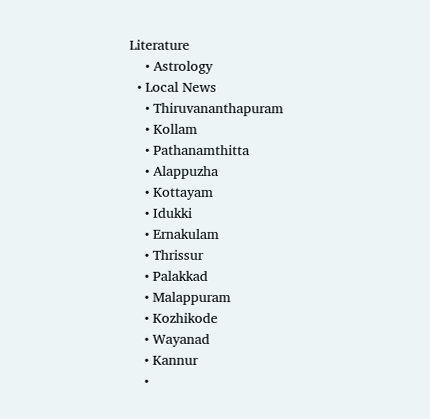Literature
    • Astrology
  • Local News
    • Thiruvananthapuram
    • Kollam
    • Pathanamthitta
    • Alappuzha
    • Kottayam
    • Idukki
    • Ernakulam
    • Thrissur
    • Palakkad
    • Malappuram
    • Kozhikode
    • Wayanad
    • Kannur
    •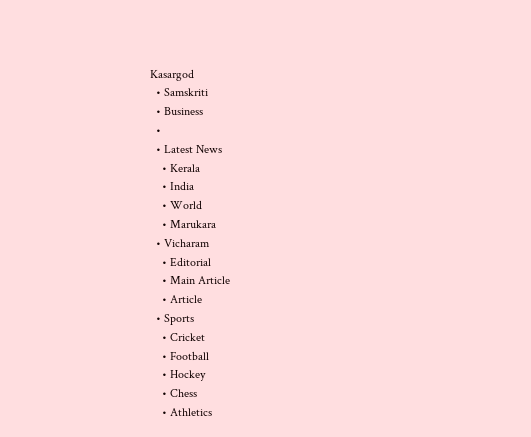Kasargod
  • Samskriti
  • Business
  •
  • Latest News
    • Kerala
    • India
    • World
    • Marukara
  • Vicharam
    • Editorial
    • Main Article
    • Article
  • Sports
    • Cricket
    • Football
    • Hockey
    • Chess
    • Athletics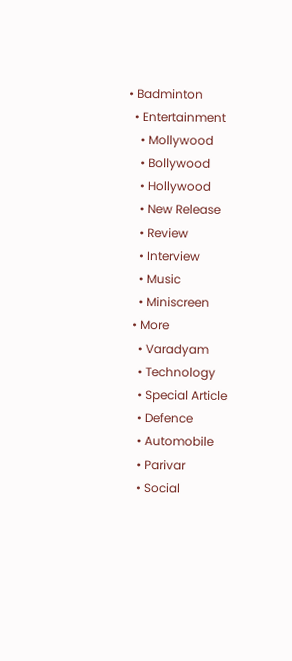• Badminton
  • Entertainment
    • Mollywood
    • Bollywood
    • Hollywood
    • New Release
    • Review
    • Interview
    • Music
    • Miniscreen
  • More
    • Varadyam
    • Technology
    • Special Article
    • Defence
    • Automobile
    • Parivar
    • Social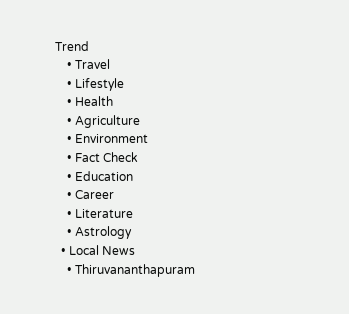Trend
    • Travel
    • Lifestyle
    • Health
    • Agriculture
    • Environment
    • Fact Check
    • Education
    • Career
    • Literature
    • Astrology
  • Local News
    • Thiruvananthapuram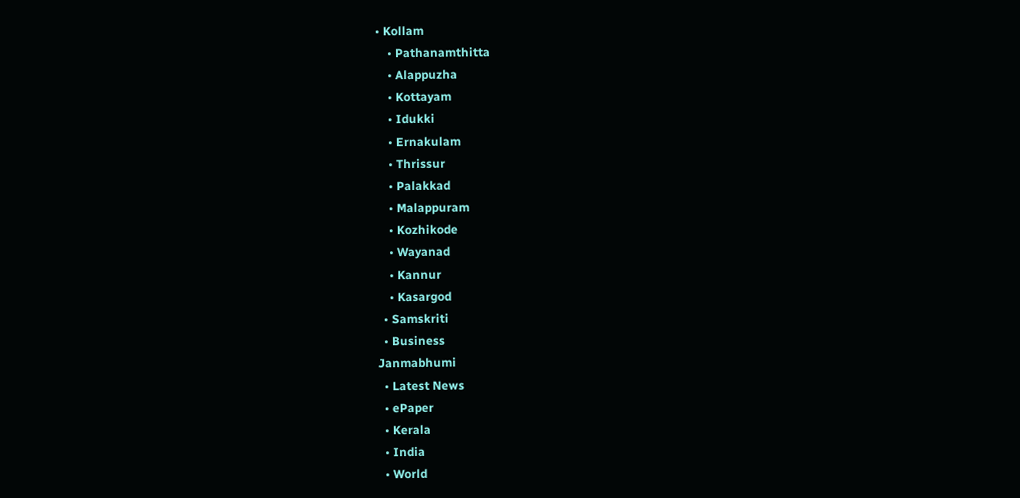• Kollam
    • Pathanamthitta
    • Alappuzha
    • Kottayam
    • Idukki
    • Ernakulam
    • Thrissur
    • Palakkad
    • Malappuram
    • Kozhikode
    • Wayanad
    • Kannur
    • Kasargod
  • Samskriti
  • Business
Janmabhumi
  • Latest News
  • ePaper
  • Kerala
  • India
  • World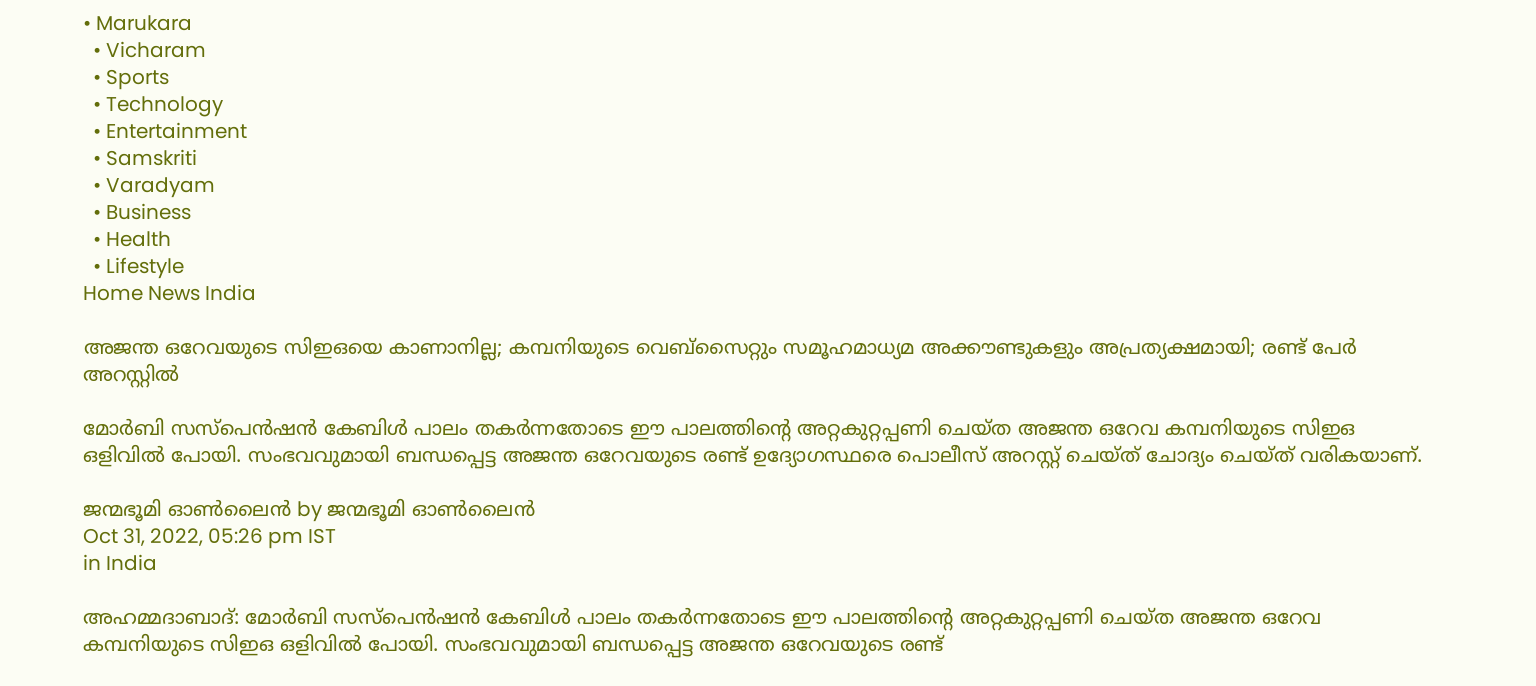• Marukara
  • Vicharam
  • Sports
  • Technology
  • Entertainment
  • Samskriti
  • Varadyam
  • Business
  • Health
  • Lifestyle
Home News India

അജന്ത ഒറേവയുടെ സിഇഒയെ കാണാനില്ല; കമ്പനിയുടെ വെബ്സൈറ്റും സമൂഹമാധ്യമ അക്കൗണ്ടുകളും അപ്രത്യക്ഷമായി; രണ്ട് പേര്‍ അറസ്റ്റില്‍

മോര്‍ബി സസ്പെന്‍ഷന്‍ കേബിള്‍ പാലം തകര്‍ന്നതോടെ ഈ പാലത്തിന്റെ അറ്റകുറ്റപ്പണി ചെയ്ത അജന്ത ഒറേവ കമ്പനിയുടെ സിഇഒ ഒളിവില്‍ പോയി. സംഭവവുമായി ബന്ധപ്പെട്ട അജന്ത ഒറേവയുടെ രണ്ട് ഉദ്യോഗസ്ഥരെ പൊലീസ് അറസ്റ്റ് ചെയ്ത് ചോദ്യം ചെയ്ത് വരികയാണ്.

ജന്മഭൂമി ഓണ്‍ലൈന്‍ by ജന്മഭൂമി ഓണ്‍ലൈന്‍
Oct 31, 2022, 05:26 pm IST
in India

അഹമ്മദാബാദ്: മോര്‍ബി സസ്പെന്‍ഷന്‍ കേബിള്‍ പാലം തകര്‍ന്നതോടെ ഈ പാലത്തിന്റെ അറ്റകുറ്റപ്പണി ചെയ്ത അജന്ത ഒറേവ കമ്പനിയുടെ സിഇഒ ഒളിവില്‍ പോയി. സംഭവവുമായി ബന്ധപ്പെട്ട അജന്ത ഒറേവയുടെ രണ്ട്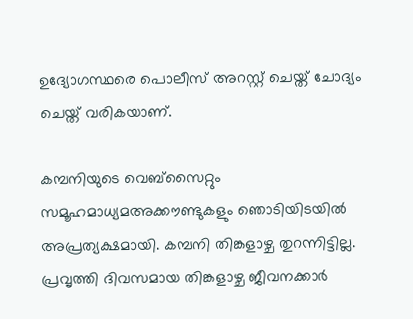ഉദ്യോഗസ്ഥരെ പൊലീസ് അറസ്റ്റ് ചെയ്ത് ചോദ്യം ചെയ്ത് വരികയാണ്.

കമ്പനിയുടെ വെബ്സൈറ്റും സമൂഹമാധ്യമഅക്കൗണ്ടുകളും ഞൊടിയിടയില്‍ അപ്രത്യക്ഷമായി. കമ്പനി തിങ്കളാഴ്ച തുറന്നിട്ടില്ല.  പ്രവൃത്തി ദിവസമായ തിങ്കളാഴ്ച ജീവനക്കാര്‍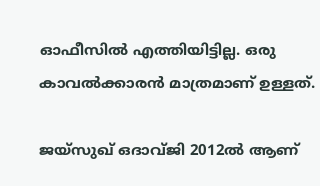ഓഫീസില്‍ എത്തിയിട്ടില്ല. ഒരു കാവല്‍ക്കാരന്‍ മാത്രമാണ് ഉള്ളത്.

ജയ്സുഖ് ഒദാവ്ജി 2012ല്‍ ആണ്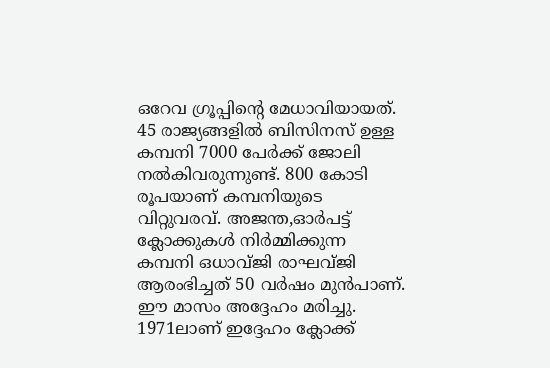ഒറേവ ഗ്രൂപ്പിന്റെ മേധാവിയായത്. 45 രാജ്യങ്ങളില്‍ ബിസിനസ് ഉള്ള കമ്പനി 7000 പേര്‍ക്ക് ജോലി നല്‍കിവരുന്നുണ്ട്. 800 കോടി രൂപയാണ് കമ്പനിയുടെ വിറ്റുവരവ്. അജന്ത,ഓര്‍പട്ട് ക്ലോക്കുകള്‍ നിര്‍മ്മിക്കുന്ന കമ്പനി ഒധാവ്ജി രാഘവ്ജി ആരംഭിച്ചത് 50 വര്‍ഷം മുന്‍പാണ്. ഈ മാസം അദ്ദേഹം മരിച്ചു. 1971ലാണ് ഇദ്ദേഹം ക്ലോക്ക്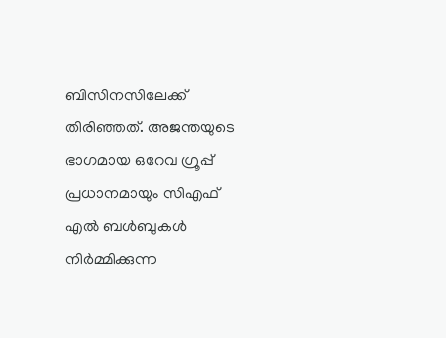ബിസിനസിലേക്ക് തിരിഞ്ഞത്. അജന്തയുടെ ഭാഗമായ ഒറേവ ഗ്രൂപ്പ് പ്രധാനമായും സിഎഫ് എല്‍ ബള്‍ബുകള്‍ നിര്‍മ്മിക്കുന്ന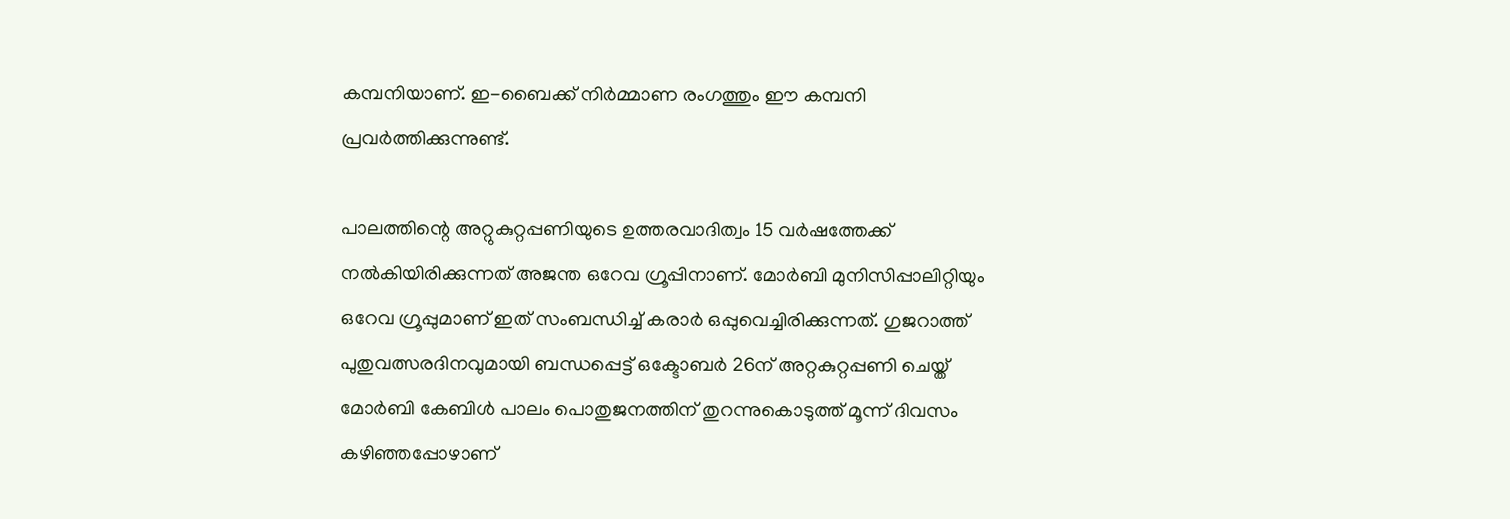കമ്പനിയാണ്. ഇ-ബൈക്ക് നിര്‍മ്മാണ രംഗത്തും ഈ കമ്പനി പ്രവര്‍ത്തിക്കുന്നുണ്ട്.

പാലത്തിന്റെ അറ്റുകുറ്റപ്പണിയുടെ ഉത്തരവാദിത്വം 15 വര്‍ഷത്തേക്ക് നല്‍കിയിരിക്കുന്നത് അജന്ത ഒറേവ ഗ്രൂപ്പിനാണ്. മോര്‍ബി മുനിസിപ്പാലിറ്റിയും ഒറേവ ഗ്രൂപ്പുമാണ് ഇത് സംബന്ധിച്ച് കരാര്‍ ഒപ്പുവെച്ചിരിക്കുന്നത്. ഗുജറാത്ത് പുതുവത്സരദിനവുമായി ബന്ധപ്പെട്ട് ഒക്ടോബര്‍ 26ന് അറ്റകുറ്റപ്പണി ചെയ്ത് മോര്‍ബി കേബിള്‍ പാലം പൊതുജനത്തിന് തുറന്നുകൊടുത്ത് മൂന്ന് ദിവസം കഴിഞ്ഞപ്പോഴാണ്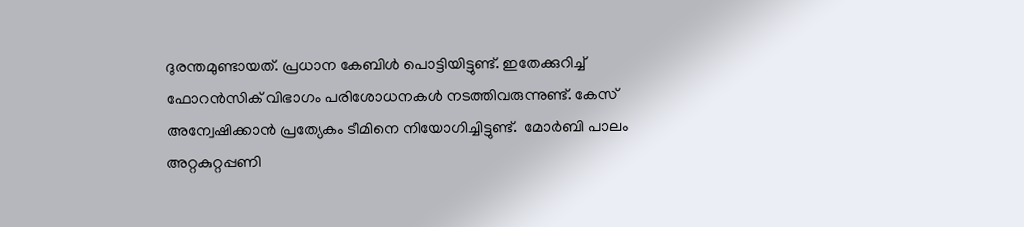ദുരന്തമുണ്ടായത്. പ്രധാന കേബിള്‍ പൊട്ടിയിട്ടുണ്ട്. ഇതേക്കുറിച്ച് ഫോറന്‍സിക് വിഭാഗം പരിശോധനകള്‍ നടത്തിവരുന്നുണ്ട്. കേസ് അന്വേഷിക്കാന്‍ പ്രത്യേകം ടീമിനെ നിയോഗിച്ചിട്ടുണ്ട്.  മോര്‍ബി പാലം അറ്റകുറ്റപ്പണി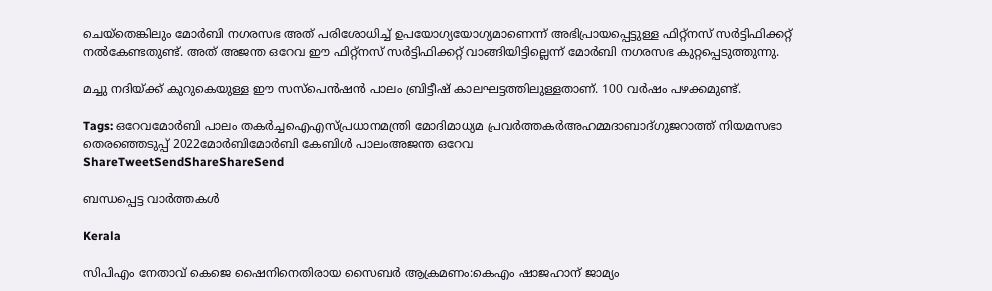ചെയ്തെങ്കിലും മോര്‍ബി നഗരസഭ അത് പരിശോധിച്ച് ഉപയോഗ്യയോഗ്യമാണെന്ന് അഭിപ്രായപ്പെട്ടുള്ള ഫിറ്റ്നസ് സര്‍ട്ടിഫിക്കറ്റ് നല്‍കേണ്ടതുണ്ട്. അത് അജന്ത ഒറേവ ഈ ഫിറ്റ്നസ് സര്‍ട്ടിഫിക്കറ്റ് വാങ്ങിയിട്ടില്ലെന്ന് മോര്‍ബി നഗരസഭ കുറ്റപ്പെടുത്തുന്നു.

മച്ചു നദിയ്‌ക്ക് കുറുകെയുള്ള ഈ സസ്പെന്‍ഷന്‍ പാലം ബ്രിട്ടീഷ് കാലഘട്ടത്തിലുള്ളതാണ്. 100 വര്‍ഷം പഴക്കമുണ്ട്.

Tags: ഒറേവമോര്‍ബി പാലം തകര്‍ച്ചഐഎസ്പ്രധാനമന്ത്രി മോദിമാധ്യമ പ്രവര്‍ത്തകര്‍അഹമ്മദാബാദ്ഗുജറാത്ത് നിയമസഭാ തെരഞ്ഞെടുപ്പ് 2022മോര്‍ബിമോര്‍ബി കേബിള്‍ പാലംഅജന്ത ഒറേവ
ShareTweetSendShareShareSend

ബന്ധപ്പെട്ട വാര്‍ത്തകള്‍

Kerala

സിപിഎം നേതാവ് കെജെ ഷൈനിനെതിരായ സൈബര്‍ ആക്രമണം:കെഎം ഷാജഹാന് ജാമ്യം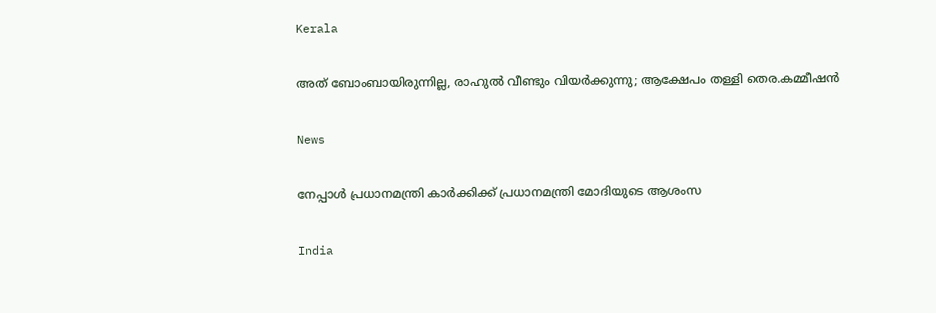Kerala

അത് ബോംബായിരുന്നില്ല, രാഹുൽ വീണ്ടും വിയർക്കുന്നു; ആക്ഷേപം തള്ളി തെര.കമ്മീഷൻ

News

നേപ്പാൾ പ്രധാനമന്ത്രി കാർക്കിക്ക് പ്രധാനമന്ത്രി മോദിയുടെ ആശംസ

India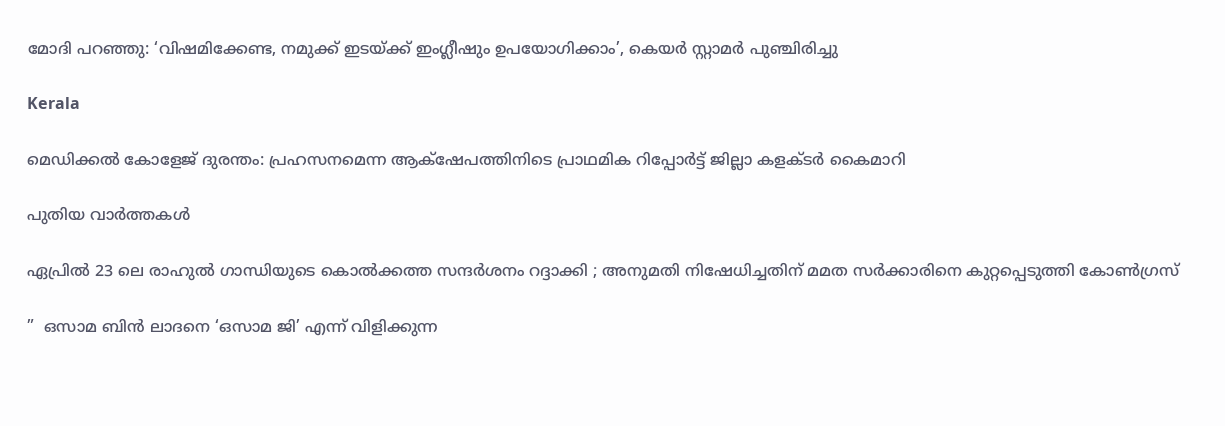മോദി പറഞ്ഞു: ‘വിഷമിക്കേണ്ട, നമുക്ക് ഇടയ്‌ക്ക് ഇംഗ്ലീഷും ഉപയോഗിക്കാം’, കെയര്‍ സ്റ്റാമര്‍ പുഞ്ചിരിച്ചു

Kerala

മെഡിക്കല്‍ കോളേജ് ദുരന്തം: പ്രഹസനമെന്ന ആക്‌ഷേപത്തിനിടെ പ്രാഥമിക റിപ്പോര്‍ട്ട് ജില്ലാ കളക്ടര്‍ കൈമാറി

പുതിയ വാര്‍ത്തകള്‍

ഏപ്രിൽ 23 ലെ രാഹുൽ ഗാന്ധിയുടെ കൊൽക്കത്ത സന്ദർശനം റദ്ദാക്കി ; അനുമതി നിഷേധിച്ചതിന് മമത സർക്കാരിനെ കുറ്റപ്പെടുത്തി കോൺഗ്രസ്

”  ഒസാമ ബിൻ ലാദനെ ‘ഒസാമ ജി’ എന്ന് വിളിക്കുന്ന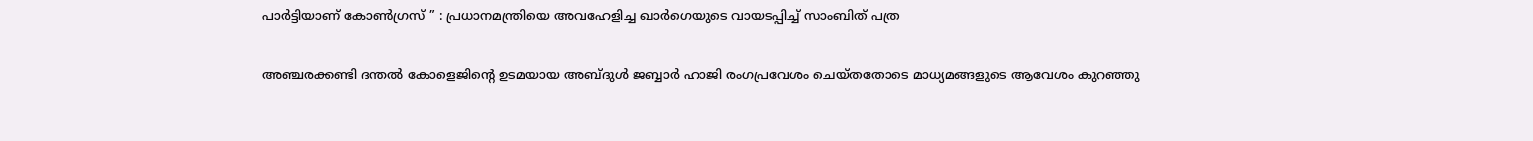പാർട്ടിയാണ് കോൺഗ്രസ് ” : പ്രധാനമന്ത്രിയെ അവഹേളിച്ച ഖാർഗെയുടെ വായടപ്പിച്ച് സാംബിത് പത്ര

അഞ്ചരക്കണ്ടി ദന്തല്‍ കോളെജിന്റെ ഉടമയായ അബ്ദുള്‍ ജബ്ബാര്‍ ഹാജി രംഗപ്രവേശം ചെയ്തതോടെ മാധ്യമങ്ങളുടെ ആവേശം കുറഞ്ഞു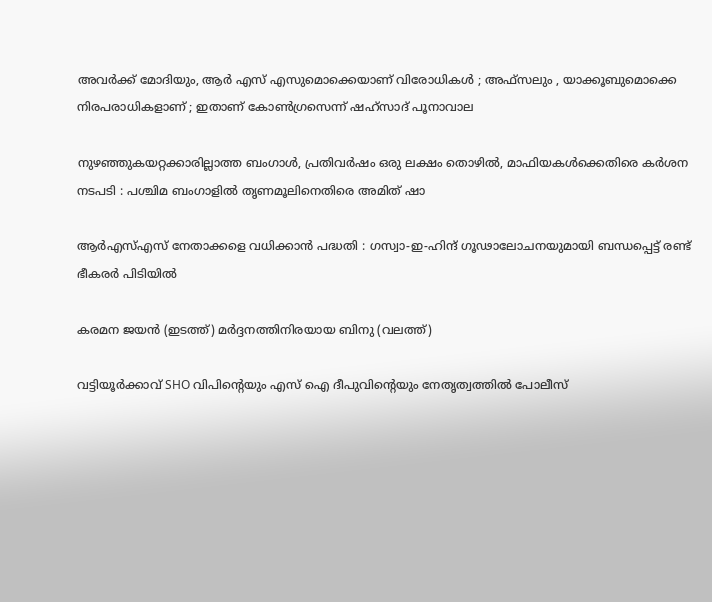അവർക്ക് മോദിയും, ആർ എസ് എസുമൊക്കെയാണ് വിരോധികൾ ; അഫ്‌സലും , യാക്കൂബുമൊക്കെ നിരപരാധികളാണ് ; ഇതാണ് കോൺഗ്രസെന്ന് ഷഹ്സാദ് പൂനാവാല

നുഴഞ്ഞുകയറ്റക്കാരില്ലാത്ത ബംഗാൾ, പ്രതിവർഷം ഒരു ലക്ഷം തൊഴിൽ, മാഫിയകൾക്കെതിരെ കർശന നടപടി : പശ്ചിമ ബംഗാളിൽ തൃണമൂലിനെതിരെ അമിത് ഷാ

ആർ‌എസ്‌എസ് നേതാക്കളെ വധിക്കാൻ പദ്ധതി : ഗസ്വാ-ഇ-ഹിന്ദ് ഗൂഢാലോചനയുമായി ബന്ധപ്പെട്ട് രണ്ട് ഭീകരർ പിടിയിൽ

കരമന ജയന്‍ (ഇടത്ത്) മര്‍ദ്ദനത്തിനിരയായ ബിനു (വലത്ത്)

വട്ടിയൂർക്കാവ് SHO വിപിന്റെയും എസ് ഐ ദീപുവിന്റെയും നേതൃത്വത്തിൽ പോലീസ്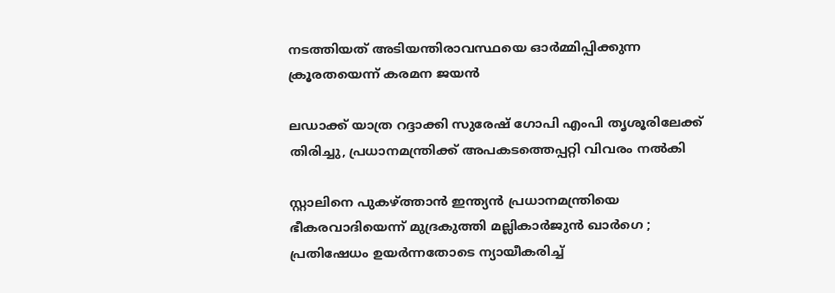നടത്തിയത് അടിയന്തിരാവസ്ഥയെ ഓർമ്മിപ്പിക്കുന്ന ക്രൂരതയെന്ന് കരമന ജയന്‍

ലഡാക്ക് യാത്ര റദ്ദാക്കി സുരേഷ് ഗോപി എംപി തൃശൂരിലേക്ക് തിരിച്ചു, പ്രധാനമന്ത്രിക്ക് അപകടത്തെപ്പറ്റി വിവരം നൽകി

സ്റ്റാലിനെ പുകഴ്‌ത്താൻ ഇന്ത്യൻ പ്രധാനമന്ത്രിയെ ഭീകരവാദിയെന്ന് മുദ്രകുത്തി മല്ലികാർജുൻ ഖാർഗെ ; പ്രതിഷേധം ഉയർന്നതോടെ ന്യായീകരിച്ച്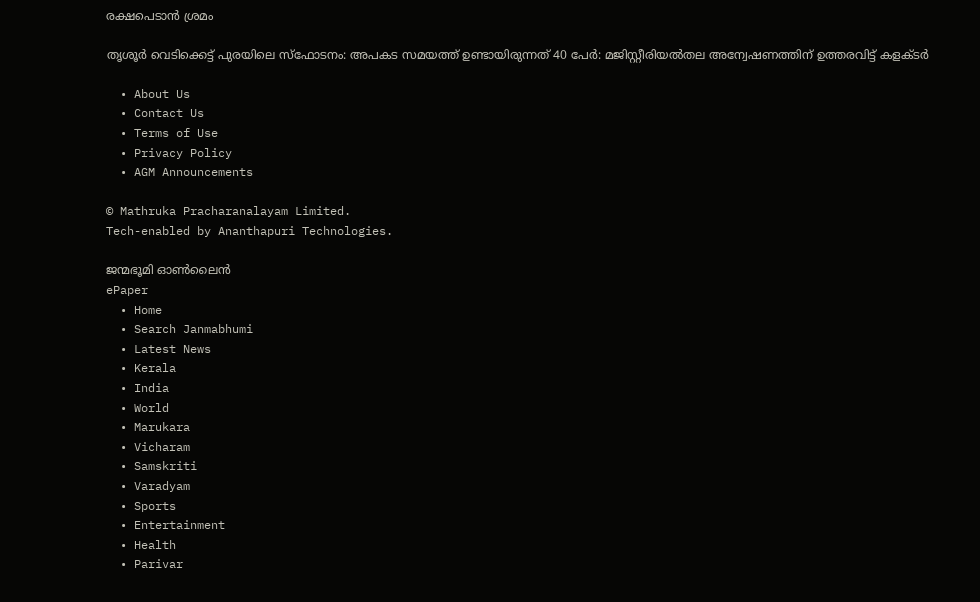രക്ഷപെടാൻ ശ്രമം

തൃശൂർ വെടിക്കെട്ട് പുരയിലെ സ്‌ഫോടനം: അപകട സമയത്ത് ഉണ്ടായിരുന്നത് 40 പേർ: മജിസ്റ്റീരിയൽതല അന്വേഷണത്തിന് ഉത്തരവിട്ട് കളക്ടർ

  • About Us
  • Contact Us
  • Terms of Use
  • Privacy Policy
  • AGM Announcements

© Mathruka Pracharanalayam Limited.
Tech-enabled by Ananthapuri Technologies.

ജന്മഭൂമി ഓണ്‍ലൈന്‍
ePaper
  • Home
  • Search Janmabhumi
  • Latest News
  • Kerala
  • India
  • World
  • Marukara
  • Vicharam
  • Samskriti
  • Varadyam
  • Sports
  • Entertainment
  • Health
  • Parivar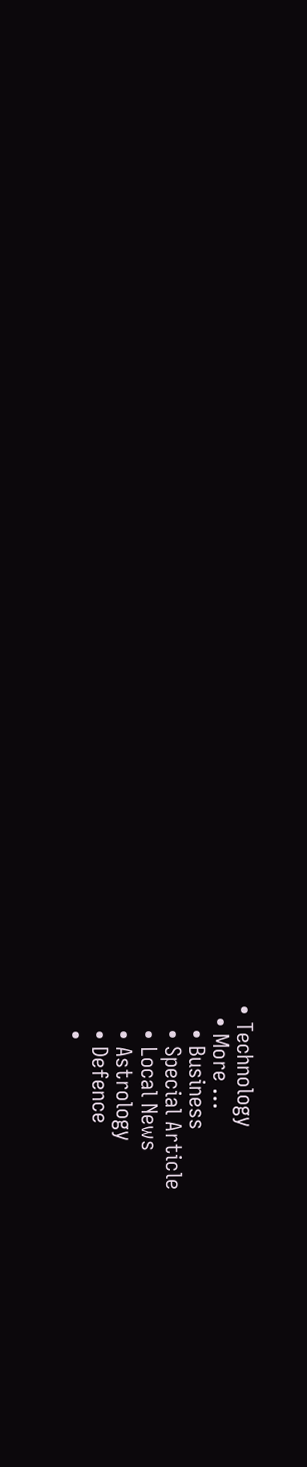• Technology
  • More …
    • Business
    • Special Article
    • Local News
    • Astrology
    • Defence
    •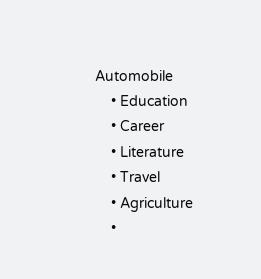Automobile
    • Education
    • Career
    • Literature
    • Travel
    • Agriculture
    •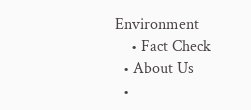Environment
    • Fact Check
  • About Us
  •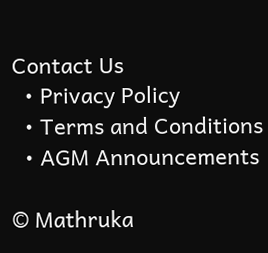Contact Us
  • Privacy Policy
  • Terms and Conditions
  • AGM Announcements

© Mathruka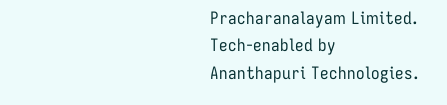Pracharanalayam Limited.
Tech-enabled by Ananthapuri Technologies.